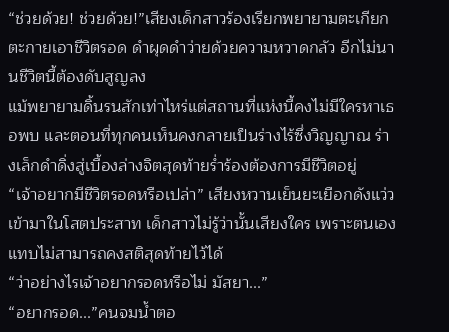“ช่วยด้วย! ช่วยด้วย!”เสียงเด็กสาวร้องเรียกพยายามตะเกียกตะกายเอาชีวิตรอด ดำผุดดำว่ายด้วยความหวาดกลัว อีกไม่นานชีวิตนี้ต้องดับสูญลง
แม้พยายามดิ้นรนสักเท่าไหร่แต่สถานที่แห่งนี้คงไม่มีใครหาเธอพบ และตอนที่ทุกคนเห็นคงกลายเป็นร่างไร้ซึ่งวิญญาณ ร่างเล็กดำดิ่งสู่เบื้องล่างจิตสุดท้ายร่ำร้องต้องการมีชีวิตอยู่
“เจ้าอยากมีชีวิตรอดหรือเปล่า” เสียงหวานเย็นยะเยือกดังแว่วเข้ามาในโสตประสาท เด็กสาวไม่รู้ว่านั้นเสียงใคร เพราะตนเองแทบไม่สามารถคงสติสุดท้ายไว้ได้
“ว่าอย่างไรเจ้าอยากรอดหรือไม่ มัสยา...”
“อยากรอด...”คนจมน้ำตอ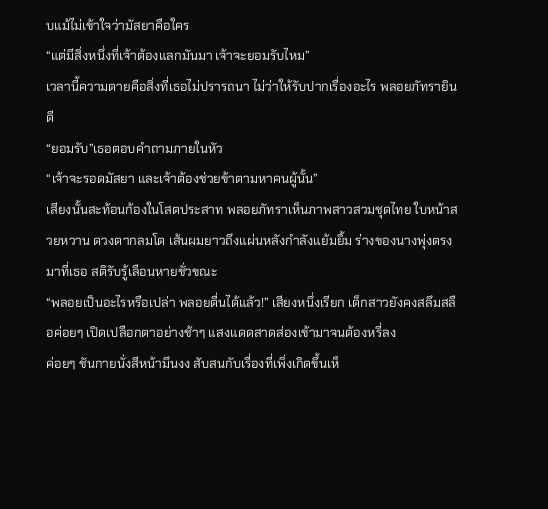บแม้ไม่เข้าใจว่ามัสยาคือใคร
“แต่มีสิ่งหนึ่งที่เจ้าต้องแลกมันมา เจ้าจะยอมรับไหม”
เวลานี้ความตายคือสิ่งที่เธอไม่ปรารถนา ไม่ว่าให้รับปากเรื่องอะไร พลอยภัทรายินดี
“ยอมรับ”เธอตอบคำถามภายในหัว
“เจ้าจะรอดมัสยา และเจ้าต้องช่วยข้าตามหาคนผู้นั้น”
เสียงนั้นสะท้อนก้องในโสตประสาท พลอยภัทราเห็นภาพสาวสวมชุดไทย ใบหน้าสวยหวาน ดวงตากลมโต เส้นผมยาวถึงแผ่นหลังกำลังแย้มยิ้ม ร่างของนางพุ่งตรงมาที่เธอ สติรับรู้เลือนหายชั่วขณะ
“พลอยเป็นอะไรหรือเปล่า พลอยตื่นได้แล้ว!” เสียงหนึ่งเรียก เด็กสาวยังคงสลึมสลือค่อยๆ เปิดเปลือกตาอย่างช้าๆ แสงแดดสาดส่องเข้ามาจนต้องหรี่ลง
ค่อยๆ ชันกายนั่งสีหน้ามึนงง สับสนกับเรื่องที่เพิ่งเกิดขึ้นเห็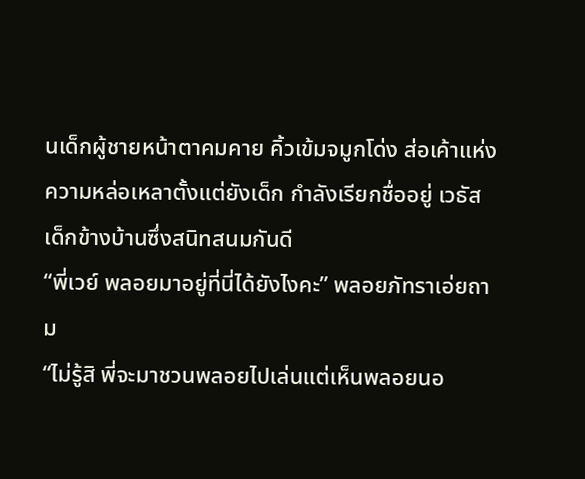นเด็กผู้ชายหน้าตาคมคาย คิ้วเข้มจมูกโด่ง ส่อเค้าแห่งความหล่อเหลาตั้งแต่ยังเด็ก กำลังเรียกชื่ออยู่ เวธัสเด็กข้างบ้านซึ่งสนิทสนมกันดี
“พี่เวย์ พลอยมาอยู่ที่นี่ได้ยังไงคะ” พลอยภัทราเอ่ยถาม
“ไม่รู้สิ พี่จะมาชวนพลอยไปเล่นแต่เห็นพลอยนอ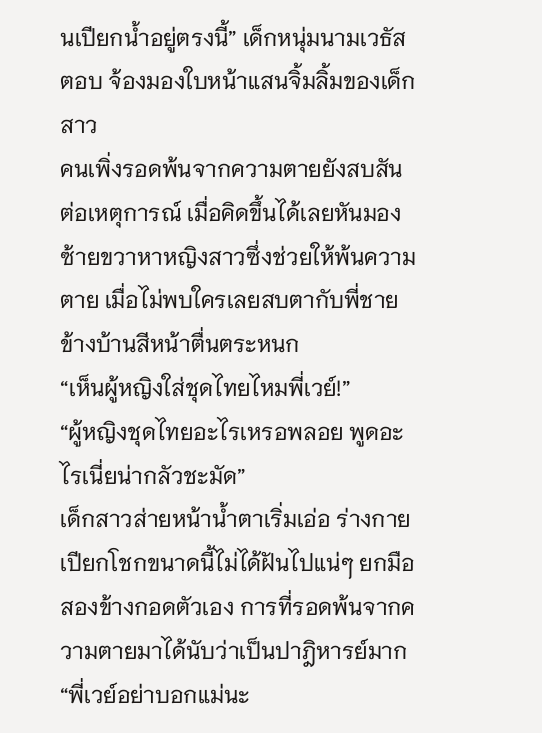นเปียกน้ำอยู่ตรงนี้” เด็กหนุ่มนามเวธัสตอบ จ้องมองใบหน้าแสนจิ้มลิ้มของเด็กสาว
คนเพิ่งรอดพ้นจากความตายยังสบสันต่อเหตุการณ์ เมื่อคิดขึ้นได้เลยหันมองซ้ายขวาหาหญิงสาวซึ่งช่วยให้พ้นความตาย เมื่อไม่พบใครเลยสบตากับพี่ชายข้างบ้านสีหน้าตื่นตระหนก
“เห็นผู้หญิงใส่ชุดไทยไหมพี่เวย์!”
“ผู้หญิงชุดไทยอะไรเหรอพลอย พูดอะไรเนี่ยน่ากลัวชะมัด”
เด็กสาวส่ายหน้าน้ำตาเริ่มเอ่อ ร่างกายเปียกโชกขนาดนี้ไม่ได้ฝันไปแน่ๆ ยกมือสองข้างกอดตัวเอง การที่รอดพ้นจากความตายมาได้นับว่าเป็นปาฎิหารย์มาก
“พี่เวย์อย่าบอกแม่นะ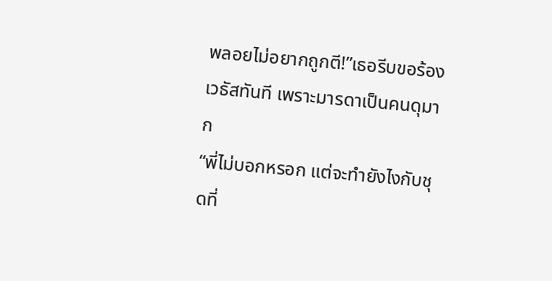พลอยไม่อยากถูกตี!”เธอรีบขอร้องเวธัสทันที เพราะมารดาเป็นคนดุมาก
“พี่ไม่บอกหรอก แต่จะทำยังไงกับชุดที่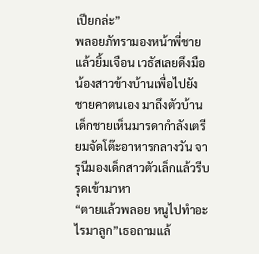เปียกล่ะ”
พลอยภัทรามองหน้าพี่ชายแล้วยิ้มเจือน เวธัสเลยดึงมือน้องสาวข้างบ้านเพื่อไปยังชายคาตนเอง มาถึงตัวบ้านเด็กชายเห็นมารดากำลังเตรียมจัดโต๊ะอาหารกลางวัน จารุนีมองเด็กสาวตัวเล็กแล้วรีบรุดเข้ามาหา
“ตายแล้วพลอย หนูไปทำอะไรมาลูก”เธอถามแล้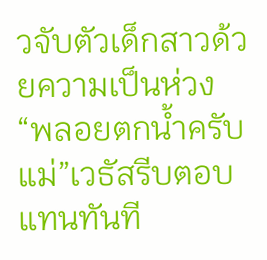วจับตัวเด็กสาวด้วยความเป็นห่วง
“พลอยตกน้ำครับแม่”เวธัสรีบตอบแทนทันที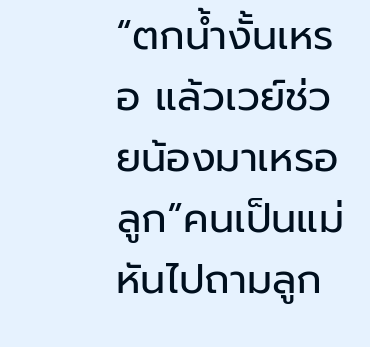“ตกน้ำงั้นเหรอ แล้วเวย์ช่วยน้องมาเหรอลูก”คนเป็นแม่หันไปถามลูก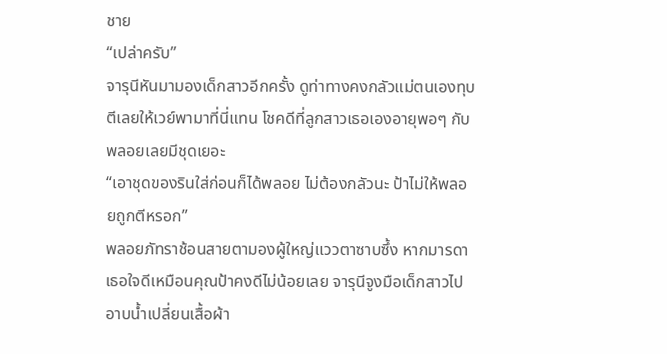ชาย
“เปล่าครับ”
จารุนีหันมามองเด็กสาวอีกครั้ง ดูท่าทางคงกลัวแม่ตนเองทุบตีเลยให้เวย์พามาที่นี่แทน โชคดีที่ลูกสาวเธอเองอายุพอๆ กับพลอยเลยมีชุดเยอะ
“เอาชุดของรินใส่ก่อนก็ได้พลอย ไม่ต้องกลัวนะ ป้าไม่ให้พลอยถูกตีหรอก”
พลอยภัทราช้อนสายตามองผู้ใหญ่แววตาซาบซึ้ง หากมารดาเธอใจดีเหมือนคุณป้าคงดีไม่น้อยเลย จารุนีจูงมือเด็กสาวไปอาบน้ำเปลี่ยนเสื้อผ้า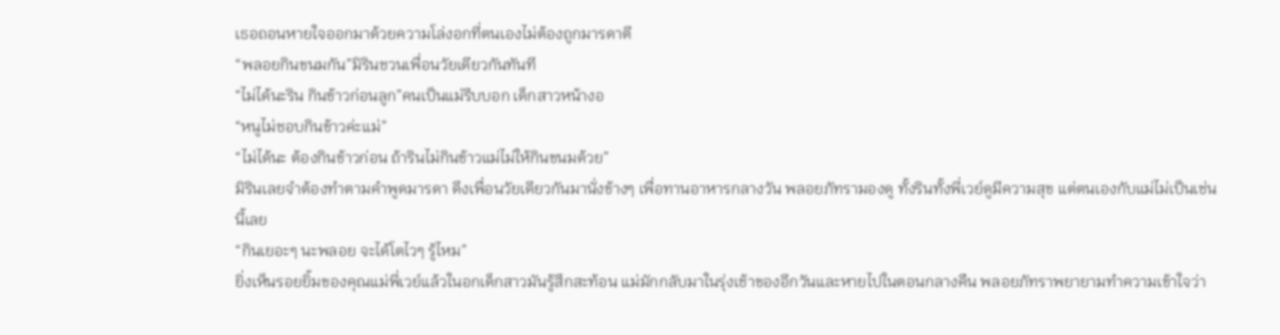เธอถอนหายใจออกมาด้วยความโล่งอกที่ตนเองไม่ต้องถูกมารดาตี
“พลอยกินขนมกัน”มิรินชวนเพื่อนวัยเดียวกันทันที
“ไม่ได้นะริน กินข้าวก่อนลูก”คนเป็นแม่รีบบอก เด็กสาวหน้างอ
“หนูไม่ชอบกินข้าวค่ะแม่”
“ไม่ได้นะ ต้องกินข้าวก่อน ถ้ารินไม่กินข้าวแม่ไม่ให้กินขนมด้วย”
มิรินเลยจำต้องทำตามคำพูดมารดา ดึงเพื่อนวัยเดียวกันมานั่งข้างๆ เพื่อทานอาหารกลางวัน พลอยภัทรามองดู ทั้งรินทั้งพี่เวย์ดูมีความสุข แต่ตนเองกับแม่ไม่เป็นเช่นนี้เลย
“กินเยอะๆ นะพลอย จะได้โตไวๆ รู้ไหม”
ยิ่งเห็นรอยยิ้มของคุณแม่พี่เวย์แล้วในอกเด็กสาวมันรู้สึกสะท้อน แม่มักกลับมาในรุ่งเช้าของอีกวันและหายไปในตอนกลางคืน พลอยภัทราพยายามทำความเข้าใจว่า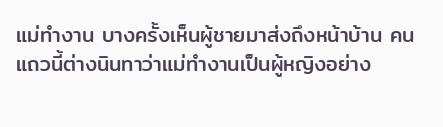แม่ทำงาน บางครั้งเห็นผู้ชายมาส่งถึงหน้าบ้าน คนแถวนี้ต่างนินทาว่าแม่ทำงานเป็นผู้หญิงอย่าง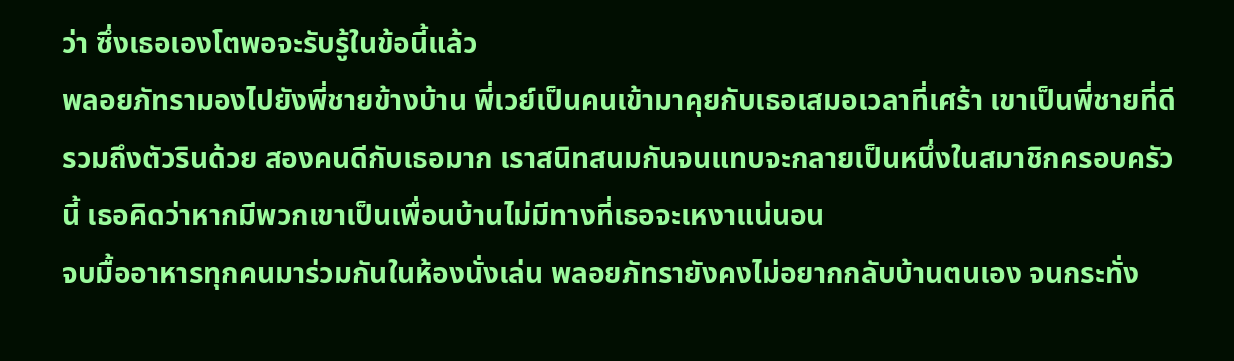ว่า ซึ่งเธอเองโตพอจะรับรู้ในข้อนี้แล้ว
พลอยภัทรามองไปยังพี่ชายข้างบ้าน พี่เวย์เป็นคนเข้ามาคุยกับเธอเสมอเวลาที่เศร้า เขาเป็นพี่ชายที่ดีรวมถึงตัวรินด้วย สองคนดีกับเธอมาก เราสนิทสนมกันจนแทบจะกลายเป็นหนึ่งในสมาชิกครอบครัวนี้ เธอคิดว่าหากมีพวกเขาเป็นเพื่อนบ้านไม่มีทางที่เธอจะเหงาแน่นอน
จบมื้ออาหารทุกคนมาร่วมกันในห้องนั่งเล่น พลอยภัทรายังคงไม่อยากกลับบ้านตนเอง จนกระทั่ง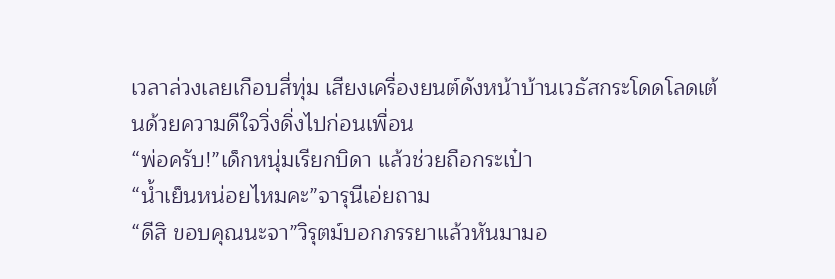เวลาล่วงเลยเกือบสี่ทุ่ม เสียงเครื่องยนต์ดังหน้าบ้านเวธัสกระโดดโลดเต้นด้วยความดีใจวิ่งดิ่งไปก่อนเพื่อน
“พ่อครับ!”เด็กหนุ่มเรียกบิดา แล้วช่วยถือกระเป๋า
“น้ำเย็นหน่อยไหมคะ”จารุนีเอ่ยถาม
“ดีสิ ขอบคุณนะจา”วิรุตม์บอกภรรยาแล้วหันมามอ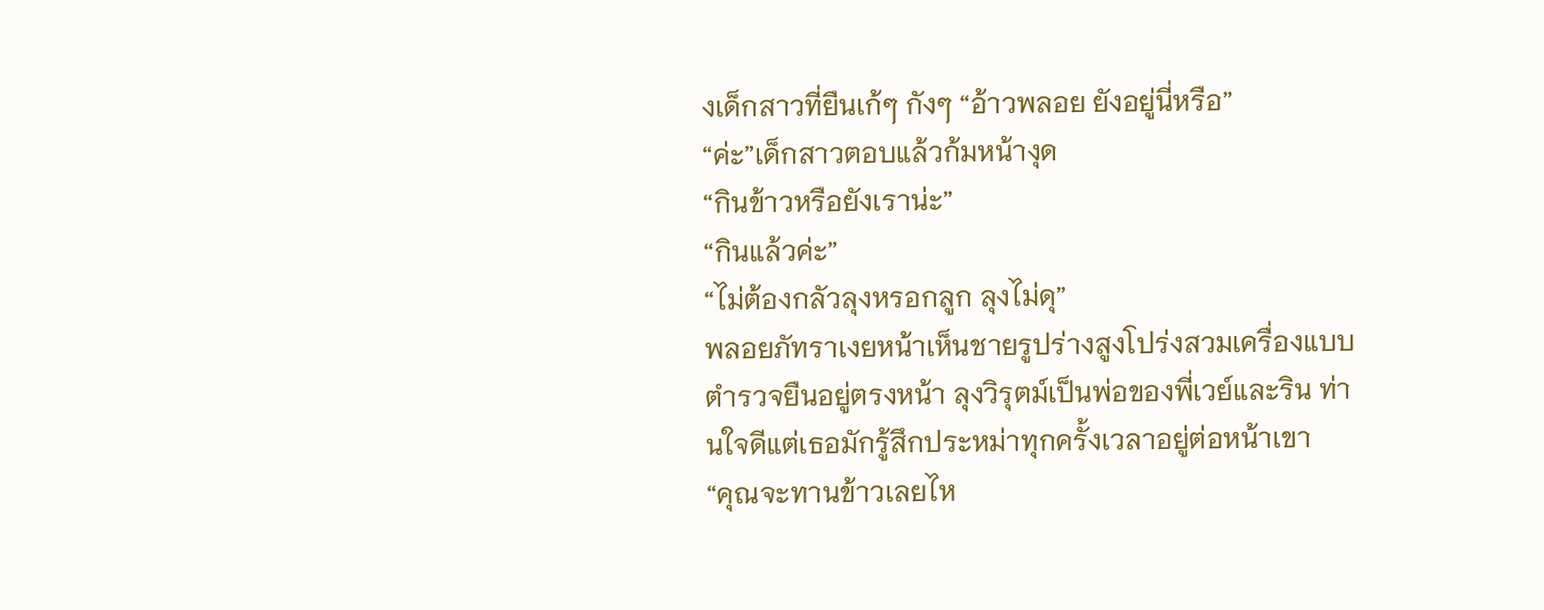งเด็กสาวที่ยืนเก้ๆ กังๆ “อ้าวพลอย ยังอยู่นี่หรือ”
“ค่ะ”เด็กสาวตอบแล้วก้มหน้างุด
“กินข้าวหรือยังเราน่ะ”
“กินแล้วค่ะ”
“ไม่ต้องกลัวลุงหรอกลูก ลุงไม่ดุ”
พลอยภัทราเงยหน้าเห็นชายรูปร่างสูงโปร่งสวมเครื่องแบบตำรวจยืนอยู่ตรงหน้า ลุงวิรุตม์เป็นพ่อของพี่เวย์และริน ท่านใจดีแต่เธอมักรู้สึกประหม่าทุกครั้งเวลาอยู่ต่อหน้าเขา
“คุณจะทานข้าวเลยไห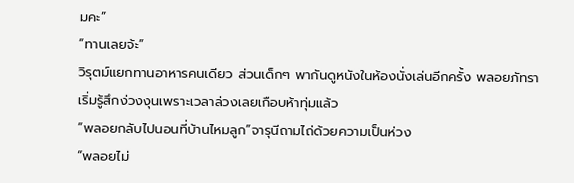มคะ”
“ทานเลยจ้ะ”
วิรุตม์แยกทานอาหารคนเดียว ส่วนเด็กๆ พากันดูหนังในห้องนั่งเล่นอีกครั้ง พลอยภัทราเริ่มรู้สึกง่วงงุนเพราะเวลาล่วงเลยเกือบห้าทุ่มแล้ว
“พลอยกลับไปนอนที่บ้านไหมลูก”จารุนีถามไถ่ด้วยความเป็นห่วง
“พลอยไม่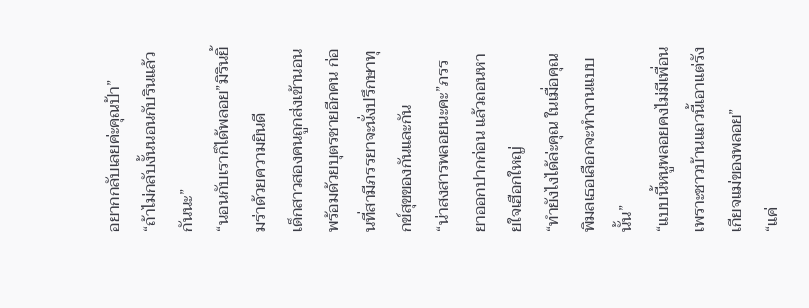อยากกลับเลยค่ะคุณป้า”
“ถ้าไม่กลับงั้นนอนกับรินแล้วกันนะ”
“นอนกับเราก็ได้พลอย”มิรินยิ้มร่าด้วยความยินดี
เด็กสาวสองคนถูกส่งเข้านอน พร้อมด้วยบุตรชายอีกคน ก่อนที่สามีภรรยาจะนั่งปรึกษาทุกข์สุขของกันและกัน
“น่าสงสารพลอยนะคะ”ภรรยาออกปากก่อน แล้วถอนหายใจเฮือกใหญ่
“ทำยังไงได้ล่ะคุณ ในเมื่อคุณพิมลเธอเลือกจะทำงานแบบนั้น”
“แบบนี้หนูพลอยคงไม่มีเพื่อน เพราะชาวบ้านแถวนี้เอาแต่รังเกียจแม่ของพลอย”
“แค่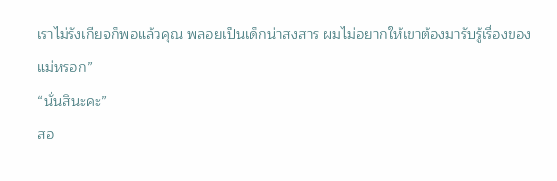เราไม่รังเกียจก็พอแล้วคุณ พลอยเป็นเด็กน่าสงสาร ผมไม่อยากให้เขาต้องมารับรู้เรื่องของแม่หรอก”
“นั่นสินะคะ”
สอ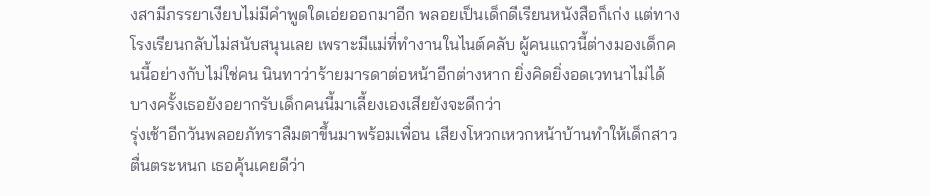งสามีภรรยาเงียบไม่มีคำพูดใดเอ่ยออกมาอีก พลอยเป็นเด็กดีเรียนหนังสือก็เก่ง แต่ทางโรงเรียนกลับไม่สนับสนุนเลย เพราะมีแม่ที่ทำงานในไนต์คลับ ผู้คนแถวนี้ต่างมองเด็กคนนี้อย่างกับไม่ใช่คน นินทาว่าร้ายมารดาต่อหน้าอีกต่างหาก ยิ่งคิดยิ่งอดเวทนาไม่ได้ บางครั้งเธอยังอยากรับเด็กคนนี้มาเลี้ยงเองเสียยังจะดีกว่า
รุ่งเช้าอีกวันพลอยภัทราลืมตาขึ้นมาพร้อมเพื่อน เสียงโหวกเหวกหน้าบ้านทำให้เด็กสาวตื่นตระหนก เธอคุ้นเคยดีว่า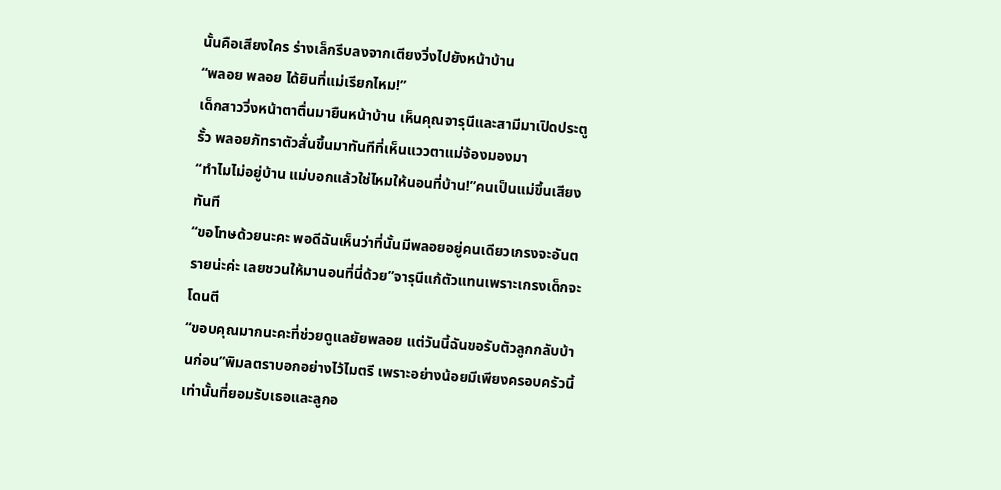นั้นคือเสียงใคร ร่างเล็กรีบลงจากเตียงวิ่งไปยังหน้าบ้าน
“พลอย พลอย ได้ยินที่แม่เรียกไหม!”
เด็กสาววิ่งหน้าตาตื่นมายืนหน้าบ้าน เห็นคุณจารุนีและสามีมาเปิดประตูรั้ว พลอยภัทราตัวสั่นขึ้นมาทันทีที่เห็นแววตาแม่จ้องมองมา
“ทำไมไม่อยู่บ้าน แม่บอกแล้วใช่ไหมให้นอนที่บ้าน!”คนเป็นแม่ขึ้นเสียงทันที
“ขอโทษด้วยนะคะ พอดีฉันเห็นว่าที่นั้นมีพลอยอยู่คนเดียวเกรงจะอันตรายน่ะค่ะ เลยชวนให้มานอนที่นี่ด้วย”จารุนีแก้ตัวแทนเพราะเกรงเด็กจะโดนตี
“ขอบคุณมากนะคะที่ช่วยดูแลยัยพลอย แต่วันนี้ฉันขอรับตัวลูกกลับบ้านก่อน”พิมลตราบอกอย่างไว้ไมตรี เพราะอย่างน้อยมีเพียงครอบครัวนี้เท่านั้นที่ยอมรับเธอและลูกอ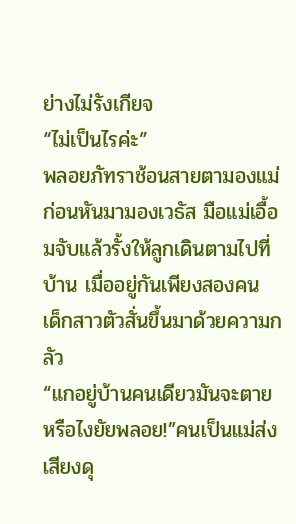ย่างไม่รังเกียจ
“ไม่เป็นไรค่ะ”
พลอยภัทราช้อนสายตามองแม่ก่อนหันมามองเวธัส มือแม่เอื้อมจับแล้วรั้งให้ลูกเดินตามไปที่บ้าน เมื่ออยู่กันเพียงสองคน เด็กสาวตัวสั่นขึ้นมาด้วยความกลัว
“แกอยู่บ้านคนเดียวมันจะตายหรือไงยัยพลอย!”คนเป็นแม่ส่งเสียงดุ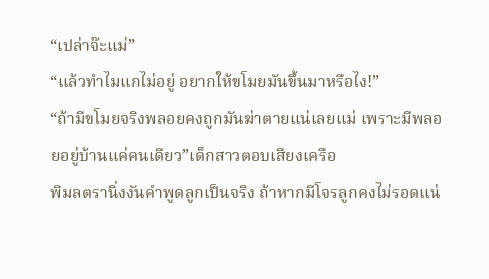“เปล่าจ๊ะแม่”
“แล้วทำไมแกไม่อยู่ อยากให้ขโมยมันขึ้นมาหรือไง!”
“ถ้ามีขโมยจริงพลอยคงถูกมันฆ่าตายแน่เลยแม่ เพราะมีพลอยอยู่บ้านแค่คนเดียว”เด็กสาวตอบเสียงเครือ
พิมลตรานิ่งงันคำพูดลูกเป็นจริง ถ้าหากมีโจรลูกคงไม่รอดแน่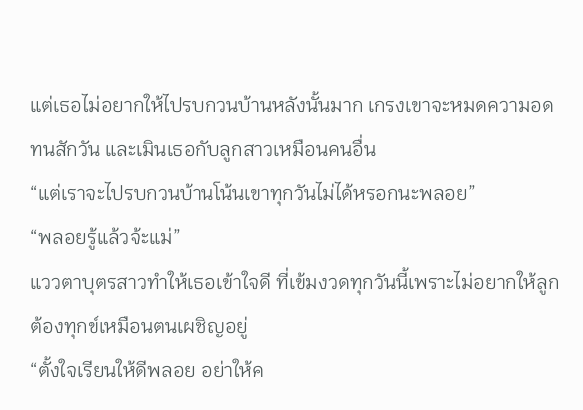แต่เธอไม่อยากให้ไปรบกวนบ้านหลังนั้นมาก เกรงเขาจะหมดความอดทนสักวัน และเมินเธอกับลูกสาวเหมือนคนอื่น
“แต่เราจะไปรบกวนบ้านโน้นเขาทุกวันไม่ได้หรอกนะพลอย”
“พลอยรู้แล้วจ้ะแม่”
แววตาบุตรสาวทำให้เธอเข้าใจดี ที่เข้มงวดทุกวันนี้เพราะไม่อยากให้ลูกต้องทุกข์เหมือนตนเผชิญอยู่
“ตั้งใจเรียนให้ดีพลอย อย่าให้ค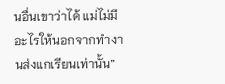นอื่นเขาว่าได้ แม่ไม่มีอะไรให้นอกจากทำงานส่งแกเรียนเท่านั้น”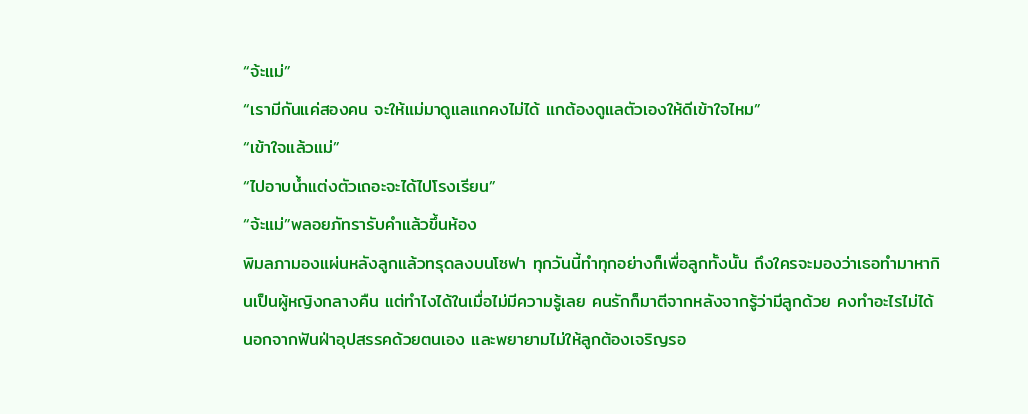“จ้ะแม่”
“เรามีกันแค่สองคน จะให้แม่มาดูแลแกคงไม่ได้ แกต้องดูแลตัวเองให้ดีเข้าใจไหม”
“เข้าใจแล้วแม่”
“ไปอาบน้ำแต่งตัวเถอะจะได้ไปโรงเรียน”
“จ้ะแม่”พลอยภัทรารับคำแล้วขึ้นห้อง
พิมลภามองแผ่นหลังลูกแล้วทรุดลงบนโซฟา ทุกวันนี้ทำทุกอย่างก็เพื่อลูกทั้งนั้น ถึงใครจะมองว่าเธอทำมาหากินเป็นผู้หญิงกลางคืน แต่ทำไงได้ในเมื่อไม่มีความรู้เลย คนรักก็มาตีจากหลังจากรู้ว่ามีลูกด้วย คงทำอะไรไม่ได้นอกจากฟันฝ่าอุปสรรคด้วยตนเอง และพยายามไม่ให้ลูกต้องเจริญรอ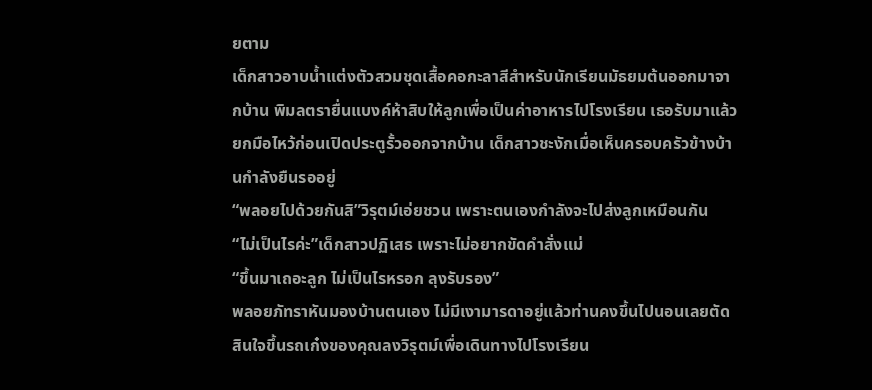ยตาม
เด็กสาวอาบน้ำแต่งตัวสวมชุดเสื้อคอกะลาสีสำหรับนักเรียนมัธยมต้นออกมาจากบ้าน พิมลตรายื่นแบงค์ห้าสิบให้ลูกเพื่อเป็นค่าอาหารไปโรงเรียน เธอรับมาแล้วยกมือไหว้ก่อนเปิดประตูรั้วออกจากบ้าน เด็กสาวชะงักเมื่อเห็นครอบครัวข้างบ้านกำลังยืนรออยู่
“พลอยไปด้วยกันสิ”วิรุตม์เอ่ยชวน เพราะตนเองกำลังจะไปส่งลูกเหมือนกัน
“ไม่เป็นไรค่ะ”เด็กสาวปฏิเสธ เพราะไม่อยากขัดคำสั่งแม่
“ขึ้นมาเถอะลูก ไม่เป็นไรหรอก ลุงรับรอง”
พลอยภัทราหันมองบ้านตนเอง ไม่มีเงามารดาอยู่แล้วท่านคงขึ้นไปนอนเลยตัดสินใจขึ้นรถเก๋งของคุณลงวิรุตม์เพื่อเดินทางไปโรงเรียน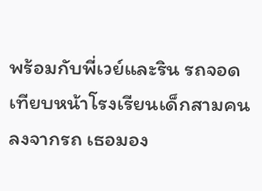พร้อมกับพี่เวย์และริน รถจอดเทียบหน้าโรงเรียนเด็กสามคนลงจากรถ เธอมอง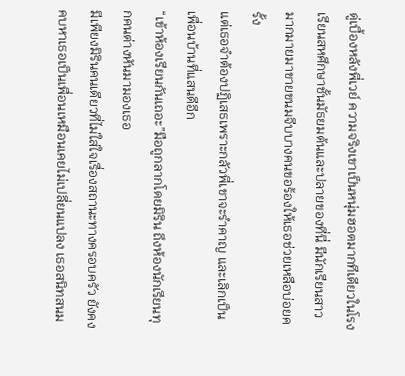ดู่เบื้องหลังพี่เวย์ ความจริงเขาเป็นหนุ่มฮอตมากทีเดียวในโรงเรียนสหศึกษาชั้นมัธยมต้นและปลายของที่นี่ มีนักเรียนสาวมากมายมาขายขนมจีบบางคนขอร้องให้เธอช่วยเหลือบ่อยครั้ง
แต่เธอจำต้องปฏิเสธเพราะกลัวพี่เขาจะรำคาญ และเลิกเป็นเพื่อนบ้านที่แสนดีอีก
“เข้าห้องเรียนกันเถอะ”มือถูกลากโดยมิริน ถึงห้องนักเรียนทุกคนต่างหันมามองเธอ
มีเพียงมิรินคนเดียวที่ไม่ใส่ใจเรื่องสถานะทางครอบครัว ยังคงคบหาเธอเป็นเพื่อนเหมือนเคยไม่เปลี่ยนแปลง เธอสนิทสนม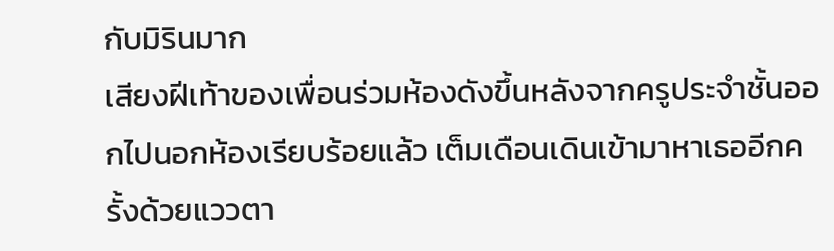กับมิรินมาก
เสียงฝีเท้าของเพื่อนร่วมห้องดังขึ้นหลังจากครูประจำชั้นออกไปนอกห้องเรียบร้อยแล้ว เต็มเดือนเดินเข้ามาหาเธออีกครั้งด้วยแววตา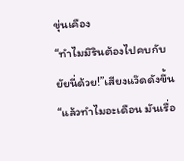ขุ่นเคือง
“ทำไมมิรินต้องไปคบกับยัยนี่ด้วย!”เสียงแว๊ดดังขึ้น
“แล้วทำไมอะเดือน มันเรื่อ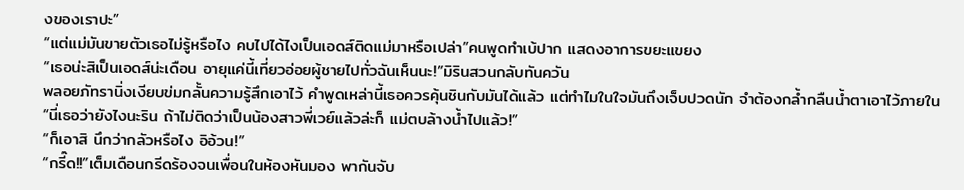งของเราปะ”
“แต่แม่มันขายตัวเธอไม่รู้หรือไง คบไปได้ไงเป็นเอดส์ติดแม่มาหรือเปล่า”คนพูดทำเบ้ปาก แสดงอาการขยะแขยง
“เธอน่ะสิเป็นเอดส์น่ะเดือน อายุแค่นี้เที่ยวอ่อยผู้ชายไปทั่วฉันเห็นนะ!”มิรินสวนกลับทันควัน
พลอยภัทรานิ่งเงียบข่มกลั้นความรู้สึกเอาไว้ คำพูดเหล่านี้เธอควรคุ้นชินกับมันได้แล้ว แต่ทำไมในใจมันถึงเจ็บปวดนัก จำต้องกล้ำกลืนน้ำตาเอาไว้ภายใน
“นี่เธอว่ายังไงนะริน ถ้าไม่ติดว่าเป็นน้องสาวพี่เวย์แล้วล่ะก็ แม่ตบล้างน้ำไปแล้ว!”
“ก็เอาสิ นึกว่ากลัวหรือไง อิอ้วน!”
“กรี๊ด!!”เต็มเดือนกรีดร้องจนเพื่อนในห้องหันมอง พากันจับ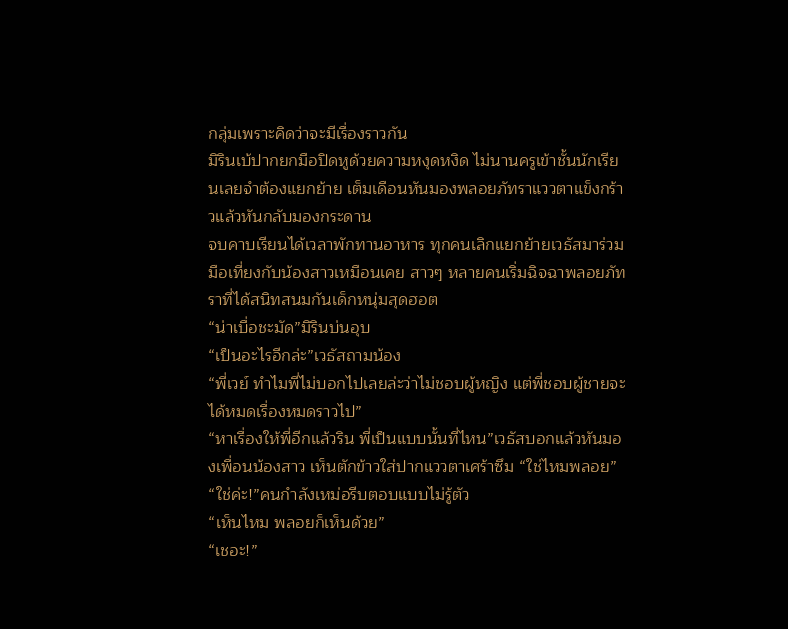กลุ่มเพราะคิดว่าจะมีเรื่องราวกัน
มิรินเบ้ปากยกมือปิดหูด้วยความหงุดหงิด ไม่นานครูเข้าชั้นนักเรียนเลยจำต้องแยกย้าย เต็มเดือนหันมองพลอยภัทราแววตาแข็งกร้าวแล้วหันกลับมองกระดาน
จบคาบเรียนได้เวลาพักทานอาหาร ทุกคนเลิกแยกย้ายเวธัสมาร่วมมือเที่ยงกับน้องสาวเหมือนเคย สาวๆ หลายคนเริ่มฉิจฉาพลอยภัทราที่ได้สนิทสนมกันเด็กหนุ่มสุดฮอต
“น่าเบื่อชะมัด”มิรินบ่นอุบ
“เป็นอะไรอีกล่ะ”เวธัสถามน้อง
“พี่เวย์ ทำไมพี่ไม่บอกไปเลยล่ะว่าไม่ชอบผู้หญิง แต่พี่ชอบผู้ชายจะได้หมดเรื่องหมดราวไป”
“หาเรื่องให้พี่อีกแล้วริน พี่เป็นแบบนั้นที่ไหน”เวธัสบอกแล้วหันมองเพื่อนน้องสาว เห็นตักข้าวใส่ปากแววตาเศร้าซึม “ใช่ไหมพลอย”
“ใช่ค่ะ!”คนกำลังเหม่อรีบตอบแบบไม่รู้ตัว
“เห็นไหม พลอยก็เห็นด้วย”
“เชอะ!”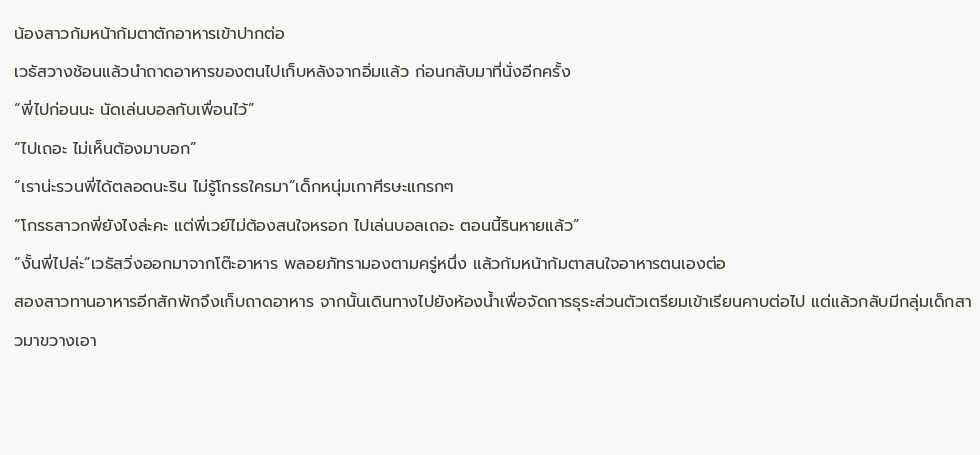น้องสาวก้มหน้าก้มตาตักอาหารเข้าปากต่อ
เวธัสวางช้อนแล้วนำถาดอาหารของตนไปเก็บหลังจากอิ่มแล้ว ก่อนกลับมาที่นั่งอีกครั้ง
“พี่ไปก่อนนะ นัดเล่นบอลกับเพื่อนไว้”
“ไปเถอะ ไม่เห็นต้องมาบอก”
“เราน่ะรวนพี่ได้ตลอดนะริน ไม่รู้โกรธใครมา”เด็กหนุ่มเกาศีรษะแกรกๆ
“โกรธสาวกพี่ยังไงล่ะคะ แต่พี่เวย์ไม่ต้องสนใจหรอก ไปเล่นบอลเถอะ ตอนนี้รินหายแล้ว”
“งั้นพี่ไปล่ะ”เวธัสวิ่งออกมาจากโต๊ะอาหาร พลอยภัทรามองตามครู่หนึ่ง แล้วก้มหน้าก้มตาสนใจอาหารตนเองต่อ
สองสาวทานอาหารอีกสักพักจึงเก็บถาดอาหาร จากนั้นเดินทางไปยังห้องน้ำเพื่อจัดการธุระส่วนตัวเตรียมเข้าเรียนคาบต่อไป แต่แล้วกลับมีกลุ่มเด็กสาวมาขวางเอา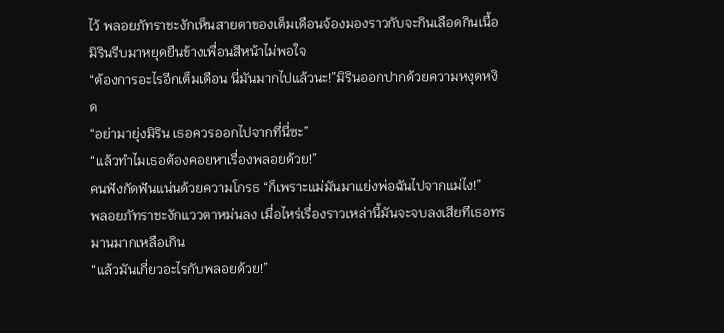ไว้ พลอยภัทราชะงักเห็นสายตาของเต็มเดือนจ้องมองราวกับจะกินเลือดกินเนื้อ มิรินรีบมาหยุดยืนข้างเพื่อนสีหน้าไม่พอใจ
“ต้องการอะไรอีกเต็มเดือน นี่มันมากไปแล้วนะ!”มิรินออกปากด้วยความหงุดหงิด
“อย่ามายุ่งมิริน เธอควรออกไปจากที่นี่ซะ”
“แล้วทำไมเธอต้องคอยหาเรื่องพลอยด้วย!”
คนฟังกัดฟันแน่นด้วยความโกรธ “ก็เพราะแม่มันมาแย่งพ่อฉันไปจากแม่ไง!”
พลอยภัทราชะงักแววตาหม่นลง เมื่อไหร่เรื่องราวเหล่านี้มันจะจบลงเสียทีเธอทรมานมากเหลือเกิน
“แล้วมันเกี่ยวอะไรกับพลอยด้วย!”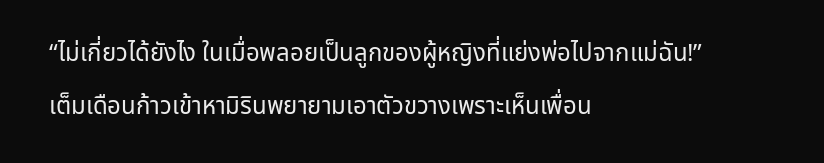“ไม่เกี่ยวได้ยังไง ในเมื่อพลอยเป็นลูกของผู้หญิงที่แย่งพ่อไปจากแม่ฉัน!”
เต็มเดือนก้าวเข้าหามิรินพยายามเอาตัวขวางเพราะเห็นเพื่อน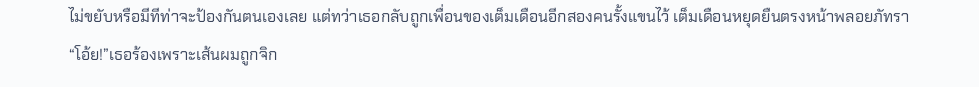ไม่ขยับหรือมีทีท่าจะป้องกันตนเองเลย แต่ทว่าเธอกลับถูกเพื่อนของเต็มเดือนอีกสองคนรั้งแขนไว้ เต็มเดือนหยุดยืนตรงหน้าพลอยภัทรา
“โอ้ย!”เธอร้องเพราะเส้นผมถูกจิก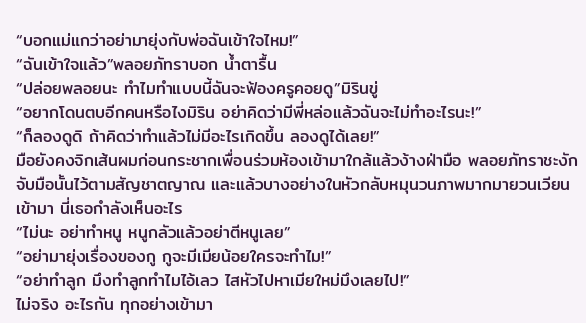“บอกแม่แกว่าอย่ามายุ่งกับพ่อฉันเข้าใจไหม!”
“ฉันเข้าใจแล้ว”พลอยภัทราบอก น้ำตารื้น
“ปล่อยพลอยนะ ทำไมทำแบบนี้ฉันจะฟ้องครูคอยดู”มิรินขู่
“อยากโดนตบอีกคนหรือไงมิริน อย่าคิดว่ามีพี่หล่อแล้วฉันจะไม่ทำอะไรนะ!”
“ก็ลองดูดิ ถ้าคิดว่าทำแล้วไม่มีอะไรเกิดขึ้น ลองดูได้เลย!”
มือยังคงจิกเส้นผมก่อนกระชากเพื่อนร่วมห้องเข้ามาใกล้แล้วง้างฝ่ามือ พลอยภัทราชะงักจับมือนั้นไว้ตามสัญชาตญาณ และแล้วบางอย่างในหัวกลับหมุนวนภาพมากมายวนเวียนเข้ามา นี่เธอกำลังเห็นอะไร
“ไม่นะ อย่าทำหนู หนูกลัวแล้วอย่าตีหนูเลย”
“อย่ามายุ่งเรื่องของกู กูจะมีเมียน้อยใครจะทำไม!”
“อย่าทำลูก มึงทำลูกทำไมไอ้เลว ไสหัวไปหาเมียใหม่มึงเลยไป!”
ไม่จริง อะไรกัน ทุกอย่างเข้ามา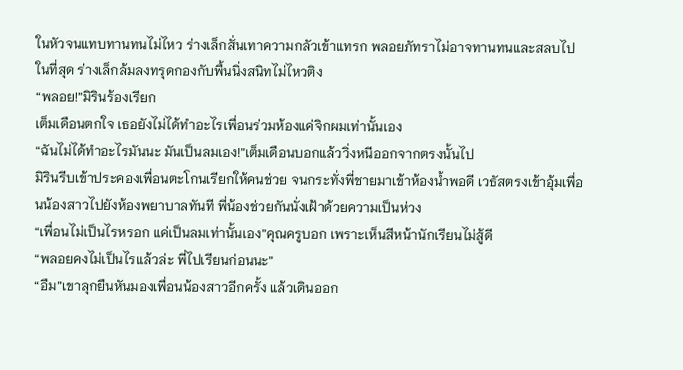ในหัวจนแทบทานทนไม่ไหว ร่างเล็กสั่นเทาความกลัวเข้าแทรก พลอยภัทราไม่อาจทานทนและสลบไปในที่สุด ร่างเล็กล้มลงทรุดกองกับพื้นนิ่งสนิทไม่ไหวติง
“พลอย!”มิรินร้องเรียก
เต็มเดือนตกใจ เธอยังไม่ได้ทำอะไรเพื่อนร่วมห้องแค่จิกผมเท่านั้นเอง
“ฉันไม่ได้ทำอะไรมันนะ มันเป็นลมเอง!”เต็มเดือนบอกแล้ววิ่งหนีออกจากตรงนั้นไป
มิรินรีบเข้าประคองเพื่อนตะโกนเรียกให้คนช่วย จนกระทั่งพี่ชายมาเข้าห้องน้ำพอดี เวธัสตรงเข้าอุ้มเพื่อนน้องสาวไปยังห้องพยาบาลทันที พี่น้องช่วยกันนั่งเฝ้าด้วยความเป็นห่วง
“เพื่อนไม่เป็นไรหรอก แค่เป็นลมเท่านั้นเอง”คุณครูบอก เพราะเห็นสีหน้านักเรียนไม่สู้ดี
“พลอยคงไม่เป็นไรแล้วล่ะ พี่ไปเรียนก่อนนะ”
“อืม”เขาลุกยืนหันมองเพื่อนน้องสาวอีกครั้ง แล้วเดินออก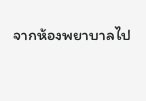จากห้องพยาบาลไป